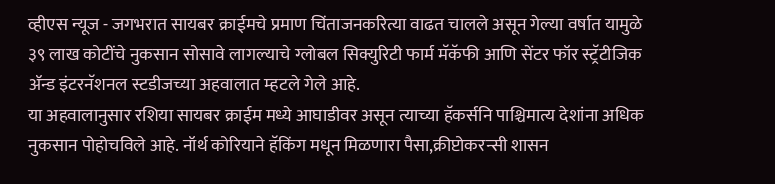व्हीएस न्यूज - जगभरात सायबर क्राईमचे प्रमाण चिंताजनकरित्या वाढत चालले असून गेल्या वर्षात यामुळे ३९ लाख कोटींचे नुकसान सोसावे लागल्याचे ग्लोबल सिक्युरिटी फार्म मॅकॅफी आणि सेंटर फॉर स्ट्रॅटीजिक ॲन्ड इंटरनॅशनल स्टडीजच्या अहवालात म्हटले गेले आहे.
या अहवालानुसार रशिया सायबर क्राईम मध्ये आघाडीवर असून त्याच्या हॅकर्सनि पाश्चिमात्य देशांना अधिक नुकसान पोहोचविले आहे. नॉर्थ कोरियाने हॅकिंग मधून मिळणारा पैसा,क्रीप्टोकरन्सी शासन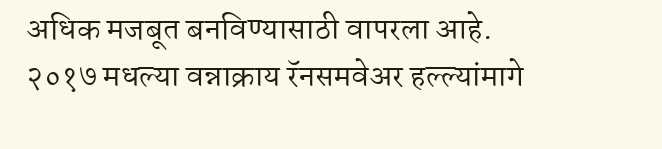अधिक मजबूत बनविण्यासाठी वापरला आहे. २०१७ मधल्या वन्नाक्राय रॅनसमवेअर हल्ल्यांमागे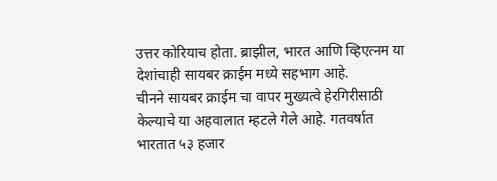उत्तर कोरियाच होता. ब्राझील, भारत आणि व्हिएत्नम या देशांचाही सायबर क्राईम मध्ये सहभाग आहे.
चीनने सायबर क्राईम चा वापर मुख्यत्वे हेरगिरीसाठी केल्याचे या अहवालात म्हटले गेले आहे. गतवर्षात भारतात ५३ हजार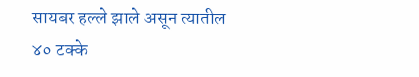सायबर हल्ले झाले असून त्यातील ४० टक्के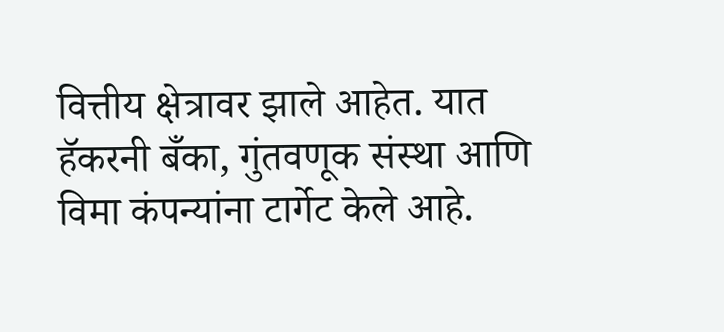वित्तीय क्षेत्रावर झाले आहेत. यात हॅकरनी बँका, गुंतवणूक संस्था आणि विमा कंपन्यांना टार्गेट केले आहे.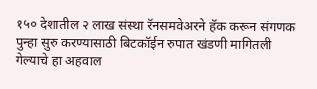१५० देशातील २ लाख संस्था रॅनसमवेअरने हॅक करून संगणक पुन्हा सुरु करण्यासाठी बिटकॉईन रुपात खंडणी मागितली गेल्याचे हा अहवाल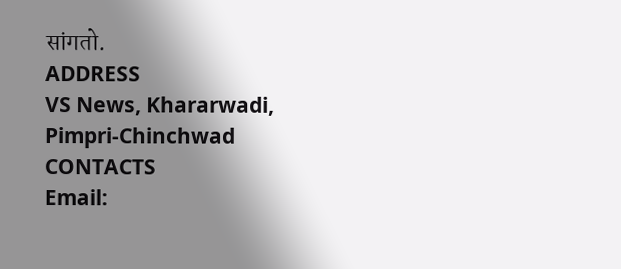सांगतो.
ADDRESS
VS News, Khararwadi,
Pimpri-Chinchwad
CONTACTS
Email: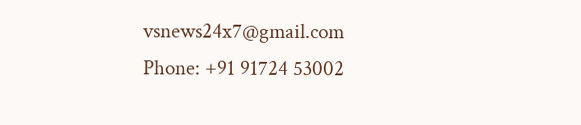vsnews24x7@gmail.com
Phone: +91 91724 53002